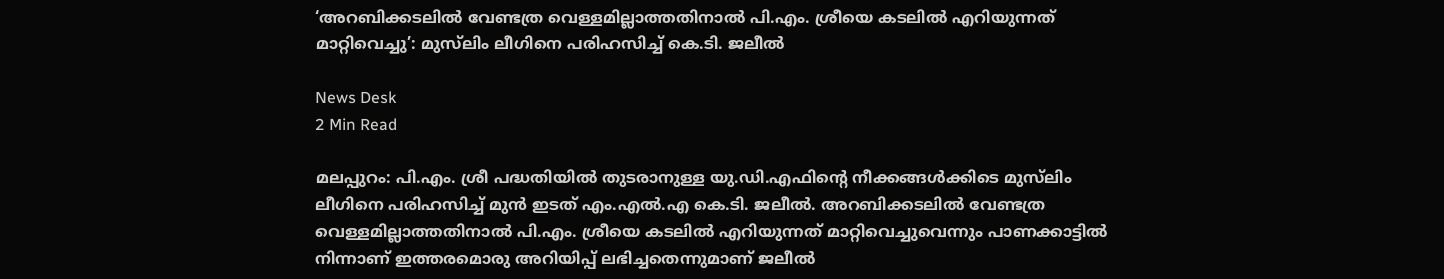‘അറബിക്കടലില്‍ വേണ്ടത്ര വെള്ളമില്ലാത്തതിനാല്‍ പി.എം. ശ്രീയെ കടലില്‍ എറിയുന്നത് മാറ്റിവെച്ചു’: മുസ്‌ലിം ലീഗിനെ പരിഹസിച്ച് കെ.ടി. ജലീല്‍

News Desk
2 Min Read

മലപ്പുറം: പി.എം. ശ്രീ പദ്ധതിയില്‍ തുടരാനുള്ള യു.ഡി.എഫിന്റെ നീക്കങ്ങള്‍ക്കിടെ മുസ്‌ലിം ലീഗിനെ പരിഹസിച്ച് മുന്‍ ഇടത് എം.എല്‍.എ കെ.ടി. ജലീല്‍. അറബിക്കടലില്‍ വേണ്ടത്ര വെള്ളമില്ലാത്തതിനാല്‍ പി.എം. ശ്രീയെ കടലില്‍ എറിയുന്നത് മാറ്റിവെച്ചുവെന്നും പാണക്കാട്ടില്‍ നിന്നാണ് ഇത്തരമൊരു അറിയിപ്പ് ലഭിച്ചതെന്നുമാണ് ജലീല്‍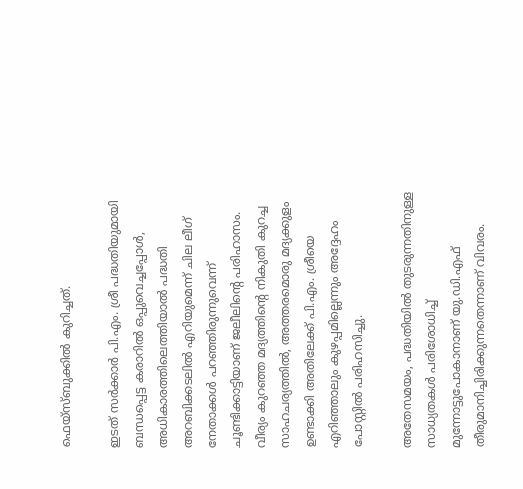ഫെയ്‌സ്ബുക്കില്‍ കുറിച്ചത്.

ഇടത് സര്‍ക്കാര്‍ പി.എം. ശ്രീ പദ്ധതിയുമായി ബന്ധപ്പെട്ട കരാറില്‍ ഒപ്പുവെച്ചപ്പോള്‍, അധികാരത്തിലെത്തിയാല്‍ പദ്ധതി അറബിക്കടലില്‍ എറിയുമെന്ന് ചില ലീഗ് നേതാക്കള്‍ പറഞ്ഞിരുന്നുവെന്ന് ചൂണ്ടിക്കാട്ടിയാണ് ജലീലിന്റെ പരിഹാസം. വീര്യം കുറഞ്ഞ മദ്യത്തിന്റെ നികുതി കുറച്ച സാഹചര്യത്തില്‍, അത്തരമൊരു മദ്യക്കുളം ഉണ്ടാക്കി അതിലേക്ക് പി.എം. ശ്രീയെ എറിഞ്ഞാലും കുഴപ്പമില്ലെന്നും അദ്ദേഹം പോസ്റ്റില്‍ പരിഹസിച്ചു.

അതേസമയം, പദ്ധതിയില്‍ തുടരുന്നതിനുള്ള സാധ്യതകള്‍ പരിശോധിച്ച് മുന്നോട്ടുപോകാനാണ് യു.ഡി.എഫ് തീരുമാനിച്ചിരിക്കുന്നതെന്നാണ് വിവരം.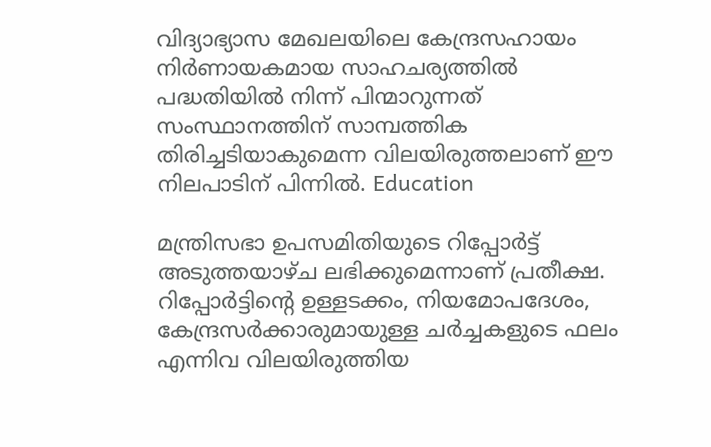വിദ്യാഭ്യാസ മേഖലയിലെ കേന്ദ്രസഹായം നിര്‍ണായകമായ സാഹചര്യത്തില്‍ പദ്ധതിയില്‍ നിന്ന് പിന്മാറുന്നത് സംസ്ഥാനത്തിന് സാമ്പത്തിക തിരിച്ചടിയാകുമെന്ന വിലയിരുത്തലാണ് ഈ നിലപാടിന് പിന്നില്‍. Education

മന്ത്രിസഭാ ഉപസമിതിയുടെ റിപ്പോര്‍ട്ട് അടുത്തയാഴ്ച ലഭിക്കുമെന്നാണ് പ്രതീക്ഷ. റിപ്പോര്‍ട്ടിന്റെ ഉള്ളടക്കം, നിയമോപദേശം, കേന്ദ്രസര്‍ക്കാരുമായുള്ള ചര്‍ച്ചകളുടെ ഫലം എന്നിവ വിലയിരുത്തിയ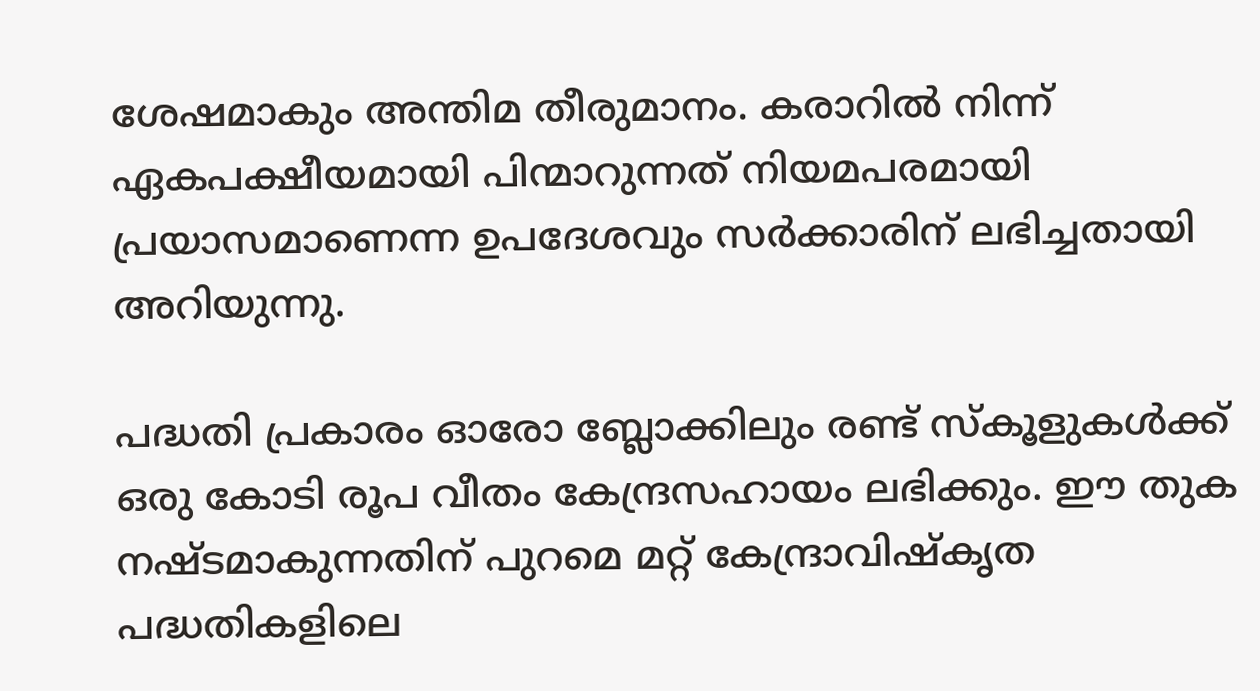ശേഷമാകും അന്തിമ തീരുമാനം. കരാറില്‍ നിന്ന് ഏകപക്ഷീയമായി പിന്മാറുന്നത് നിയമപരമായി പ്രയാസമാണെന്ന ഉപദേശവും സര്‍ക്കാരിന് ലഭിച്ചതായി അറിയുന്നു.

പദ്ധതി പ്രകാരം ഓരോ ബ്ലോക്കിലും രണ്ട് സ്‌കൂളുകള്‍ക്ക് ഒരു കോടി രൂപ വീതം കേന്ദ്രസഹായം ലഭിക്കും. ഈ തുക നഷ്ടമാകുന്നതിന് പുറമെ മറ്റ് കേന്ദ്രാവിഷ്‌കൃത പദ്ധതികളിലെ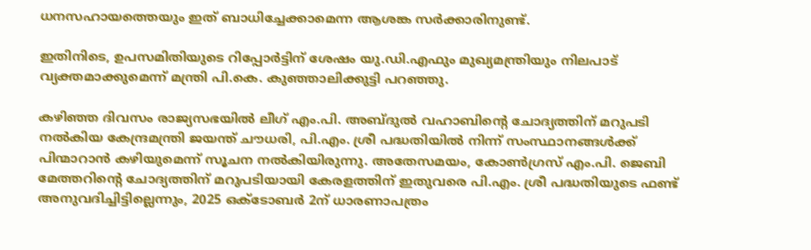ധനസഹായത്തെയും ഇത് ബാധിച്ചേക്കാമെന്ന ആശങ്ക സര്‍ക്കാരിനുണ്ട്.

ഇതിനിടെ, ഉപസമിതിയുടെ റിപ്പോര്‍ട്ടിന് ശേഷം യു.ഡി.എഫും മുഖ്യമന്ത്രിയും നിലപാട് വ്യക്തമാക്കുമെന്ന് മന്ത്രി പി.കെ. കുഞ്ഞാലിക്കുട്ടി പറഞ്ഞു.

കഴിഞ്ഞ ദിവസം രാജ്യസഭയില്‍ ലീഗ് എം.പി. അബ്ദുല്‍ വഹാബിന്റെ ചോദ്യത്തിന് മറുപടി നല്‍കിയ കേന്ദ്രമന്ത്രി ജയന്ത് ചൗധരി, പി.എം. ശ്രീ പദ്ധതിയില്‍ നിന്ന് സംസ്ഥാനങ്ങള്‍ക്ക് പിന്മാറാന്‍ കഴിയുമെന്ന് സൂചന നല്‍കിയിരുന്നു. അതേസമയം, കോണ്‍ഗ്രസ് എം.പി. ജെബി മേത്തറിന്റെ ചോദ്യത്തിന് മറുപടിയായി കേരളത്തിന് ഇതുവരെ പി.എം. ശ്രീ പദ്ധതിയുടെ ഫണ്ട് അനുവദിച്ചിട്ടില്ലെന്നും, 2025 ഒക്ടോബര്‍ 2ന് ധാരണാപത്രം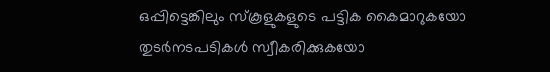ഒപ്പിട്ടെങ്കിലും സ്‌കൂളുകളുടെ പട്ടിക കൈമാറുകയോ തുടര്‍നടപടികള്‍ സ്വീകരിക്കുകയോ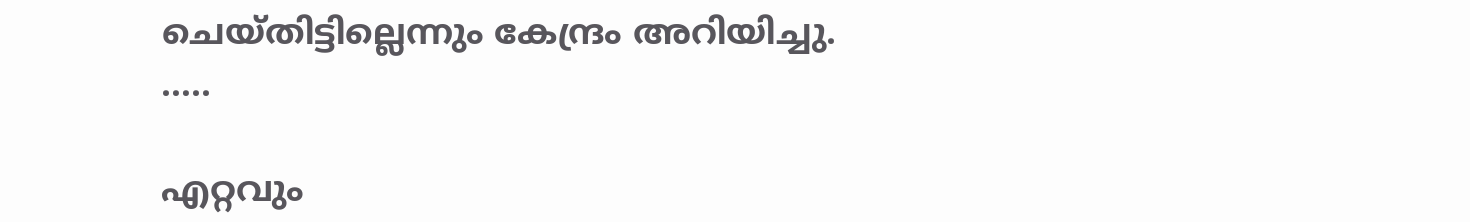ചെയ്തിട്ടില്ലെന്നും കേന്ദ്രം അറിയിച്ചു.
…..

എറ്റവും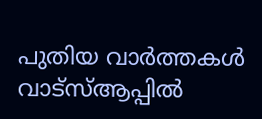പുതിയ വാർത്തകൾ വാട്സ്ആപ്പിൽ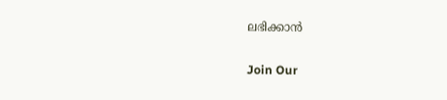ലഭിക്കാൻ

Join Our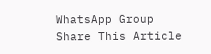WhatsApp Group
Share This Article